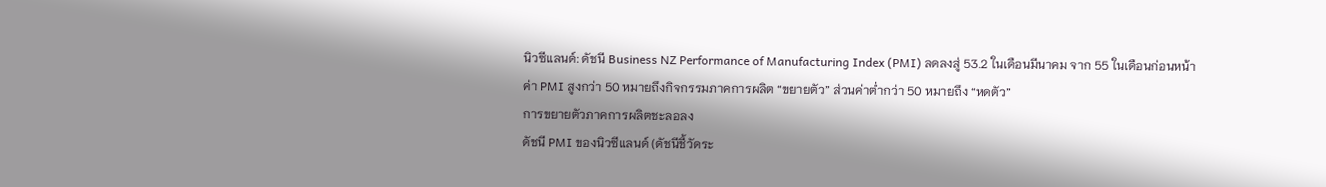นิวซีแลนด์: ดัชนี Business NZ Performance of Manufacturing Index (PMI) ลดลงสู่ 53.2 ในเดือนมีนาคม จาก 55 ในเดือนก่อนหน้า
ค่า PMI สูงกว่า 50 หมายถึงกิจกรรมภาคการผลิต “ขยายตัว” ส่วนค่าต่ำกว่า 50 หมายถึง “หดตัว”
การขยายตัวภาคการผลิตชะลอลง
ดัชนี PMI ของนิวซีแลนด์ (ดัชนีชี้วัดระ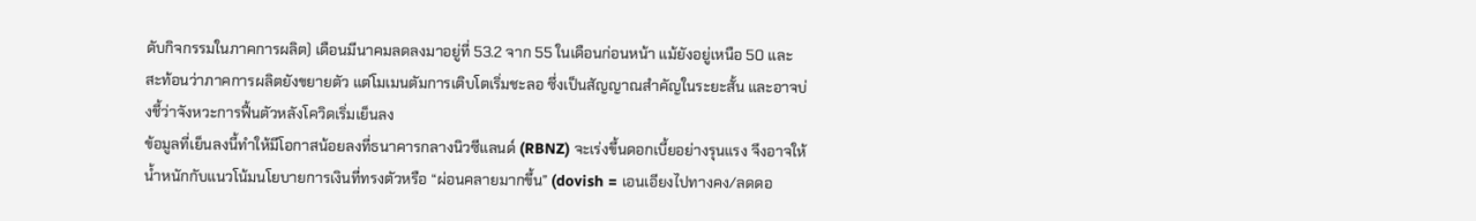ดับกิจกรรมในภาคการผลิต) เดือนมีนาคมลดลงมาอยู่ที่ 53.2 จาก 55 ในเดือนก่อนหน้า แม้ยังอยู่เหนือ 50 และสะท้อนว่าภาคการผลิตยังขยายตัว แต่โมเมนตัมการเติบโตเริ่มชะลอ ซึ่งเป็นสัญญาณสำคัญในระยะสั้น และอาจบ่งชี้ว่าจังหวะการฟื้นตัวหลังโควิดเริ่มเย็นลง
ข้อมูลที่เย็นลงนี้ทำให้มีโอกาสน้อยลงที่ธนาคารกลางนิวซีแลนด์ (RBNZ) จะเร่งขึ้นดอกเบี้ยอย่างรุนแรง จึงอาจให้น้ำหนักกับแนวโน้มนโยบายการเงินที่ทรงตัวหรือ “ผ่อนคลายมากขึ้น” (dovish = เอนเอียงไปทางคง/ลดดอ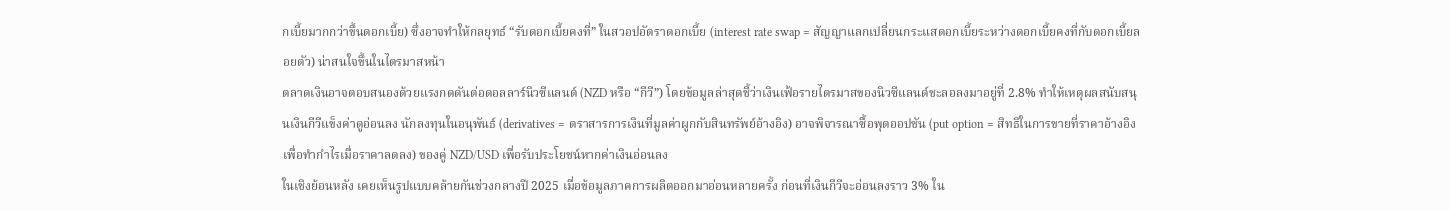กเบี้ยมากกว่าขึ้นดอกเบี้ย) ซึ่งอาจทำให้กลยุทธ์ “รับดอกเบี้ยคงที่” ในสวอปอัตราดอกเบี้ย (interest rate swap = สัญญาแลกเปลี่ยนกระแสดอกเบี้ยระหว่างดอกเบี้ยคงที่กับดอกเบี้ยลอยตัว) น่าสนใจขึ้นในไตรมาสหน้า
ตลาดเงินอาจตอบสนองด้วยแรงกดดันต่อดอลลาร์นิวซีแลนด์ (NZD หรือ “กีวี”) โดยข้อมูลล่าสุดชี้ว่าเงินเฟ้อรายไตรมาสของนิวซีแลนด์ชะลอลงมาอยู่ที่ 2.8% ทำให้เหตุผลสนับสนุนเงินกีวีแข็งค่าดูอ่อนลง นักลงทุนในอนุพันธ์ (derivatives = ตราสารการเงินที่มูลค่าผูกกับสินทรัพย์อ้างอิง) อาจพิจารณาซื้อพุตออปชัน (put option = สิทธิในการขายที่ราคาอ้างอิง เพื่อทำกำไรเมื่อราคาลดลง) ของคู่ NZD/USD เพื่อรับประโยชน์หากค่าเงินอ่อนลง
ในเชิงย้อนหลัง เคยเห็นรูปแบบคล้ายกันช่วงกลางปี 2025 เมื่อข้อมูลภาคการผลิตออกมาอ่อนหลายครั้ง ก่อนที่เงินกีวีจะอ่อนลงราว 3% ใน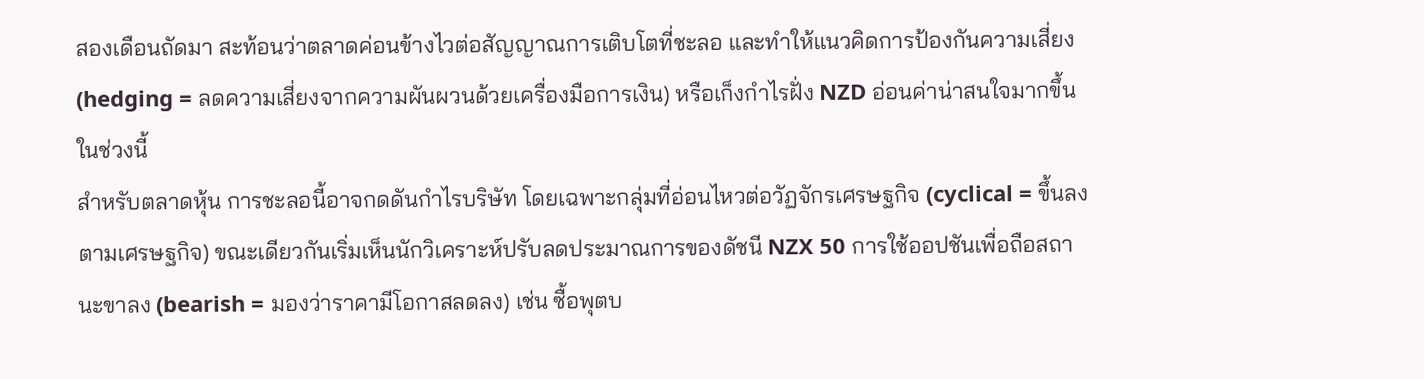สองเดือนถัดมา สะท้อนว่าตลาดค่อนข้างไวต่อสัญญาณการเติบโตที่ชะลอ และทำให้แนวคิดการป้องกันความเสี่ยง (hedging = ลดความเสี่ยงจากความผันผวนด้วยเครื่องมือการเงิน) หรือเก็งกำไรฝั่ง NZD อ่อนค่าน่าสนใจมากขึ้นในช่วงนี้
สำหรับตลาดหุ้น การชะลอนี้อาจกดดันกำไรบริษัท โดยเฉพาะกลุ่มที่อ่อนไหวต่อวัฏจักรเศรษฐกิจ (cyclical = ขึ้นลงตามเศรษฐกิจ) ขณะเดียวกันเริ่มเห็นนักวิเคราะห์ปรับลดประมาณการของดัชนี NZX 50 การใช้ออปชันเพื่อถือสถานะขาลง (bearish = มองว่าราคามีโอกาสลดลง) เช่น ซื้อพุตบ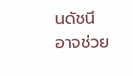นดัชนี อาจช่วย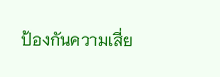ป้องกันความเสี่ย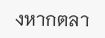งหากตลา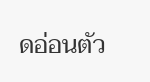ดอ่อนตัว